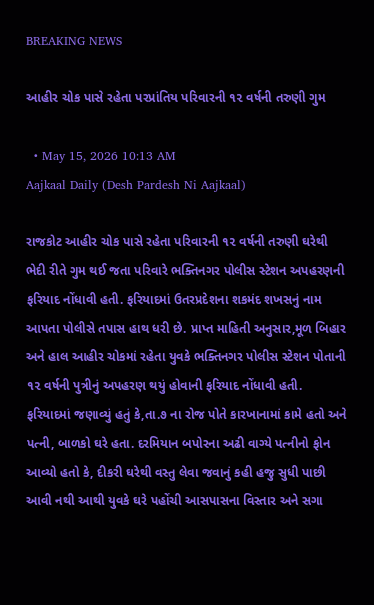BREAKING NEWS

આહીર ચોક પાસે રહેતા પરપ્રાંતિય પરિવારની ૧૨ વર્ષની તરુણી ગુમ

  • May 15, 2026 10:13 AM
Aajkaal Daily (Desh Pardesh Ni Aajkaal)

રાજકોટ આહીર ચોક પાસે રહેતા પરિવારની ૧૨ વર્ષની તરુણી ઘરેથી ભેદી રીતે ગુમ થઈ જતા પરિવારે ભક્તિનગર પોલીસ સ્ટેશન અપહરણની ફરિયાદ નોંધાવી હતી. ફરિયાદમાં ઉતરપ્રદેશના શકમંદ શખસનું નામ આપતા પોલીસે તપાસ હાથ ધરી છે. પ્રાપ્ત માહિતી અનુસાર,મૂળ બિહાર અને હાલ આહીર ચોકમાં રહેતા યુવકે ભક્તિનગર પોલીસ સ્ટેશન પોતાની ૧૨ વર્ષની પુત્રીનું અપહરણ થયું હોવાની ફરિયાદ નોંધાવી હતી. ફરિયાદમાં જણાવ્યું હતું કે,તા.૭ ના રોજ પોતે કારખાનામાં કામે હતો અને પત્ની, બાળકો ઘરે હતા. દરમિયાન બપોરના અઢી વાગ્યે પત્નીનો ફોન આવ્યો હતો કે, દીકરી ઘરેથી વસ્તુ લેવા જવાનું કહી હજુ સુધી પાછી આવી નથી આથી યુવકે ઘરે પહોંચી આસપાસના વિસ્તાર અને સગા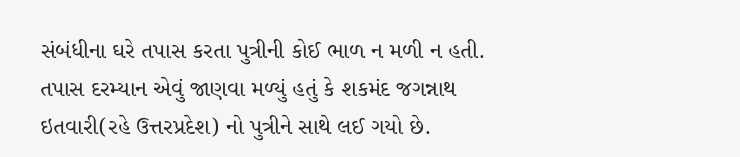સંબંધીના ઘરે તપાસ કરતા પુત્રીની કોઈ ભાળ ન મળી ન હતી. તપાસ દરમ્યાન એવું જાણવા મળ્યું હતું કે શકમંદ જગન્નાથ ઇતવારી(રહે ઉત્તરપ્રદેશ) નો પુત્રીને સાથે લઈ ગયો છે.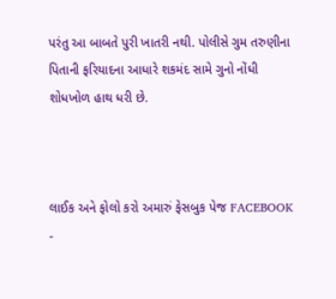પરંતુ આ બાબતે પુરી ખાતરી નથી. પોલીસે ગુમ તરુણીના પિતાની ફરિયાદના આધારે શકમંદ સામે ગુનો નોંધી શોધખોળ હાથ ધરી છે.



લાઈક અને ફોલો કરો અમારું ફેસબુક પેજ FACEBOOK -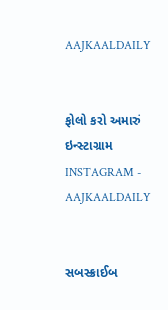AAJKAALDAILY


ફોલો કરો અમારું ઇન્સ્ટાગ્રામ INSTAGRAM - AAJKAALDAILY


સબસ્ક્રાઈબ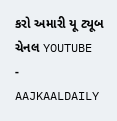કરો અમારી યૂ ટ્યૂબ ચેનલ YOUTUBE - AAJKAALDAILY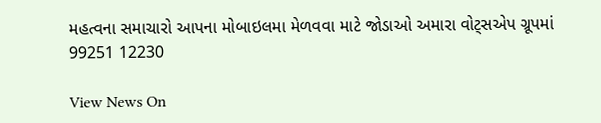મહત્વના સમાચારો આપના મોબાઇલમા મેળવવા માટે જોડાઓ અમારા વોટ્સએપ ગ્રૂપમાં  99251 12230

View News On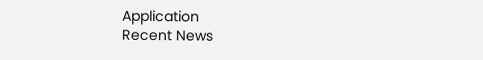Application
Recent News